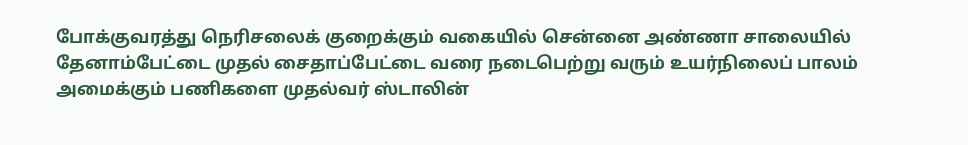போக்குவரத்து நெரிசலைக் குறைக்கும் வகையில் சென்னை அண்ணா சாலையில் தேனாம்பேட்டை முதல் சைதாப்பேட்டை வரை நடைபெற்று வரும் உயர்நிலைப் பாலம் அமைக்கும் பணிகளை முதல்வர் ஸ்டாலின்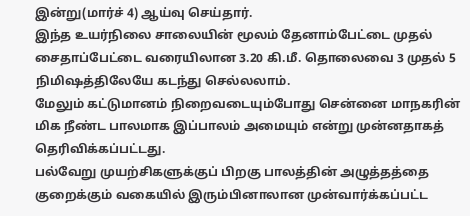இன்று(மார்ச் 4) ஆய்வு செய்தார்.
இந்த உயர்நிலை சாலையின் மூலம் தேனாம்பேட்டை முதல் சைதாப்பேட்டை வரையிலான 3.20 கி.மீ. தொலைவை 3 முதல் 5 நிமிஷத்திலேயே கடந்து செல்லலாம்.
மேலும் கட்டுமானம் நிறைவடையும்போது சென்னை மாநகரின் மிக நீண்ட பாலமாக இப்பாலம் அமையும் என்று முன்னதாகத் தெரிவிக்கப்பட்டது.
பல்வேறு முயற்சிகளுக்குப் பிறகு பாலத்தின் அழுத்தத்தை குறைக்கும் வகையில் இரும்பினாலான முன்வார்க்கப்பட்ட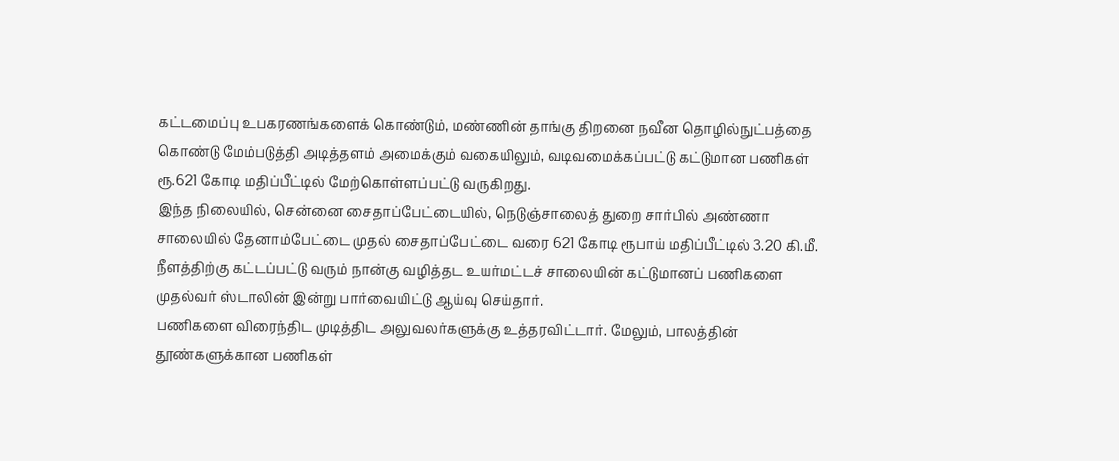கட்டமைப்பு உபகரணங்களைக் கொண்டும், மண்ணின் தாங்கு திறனை நவீன தொழில்நுட்பத்தை கொண்டு மேம்படுத்தி அடித்தளம் அமைக்கும் வகையிலும், வடிவமைக்கப்பட்டு கட்டுமான பணிகள் ரூ.621 கோடி மதிப்பீட்டில் மேற்கொள்ளப்பட்டு வருகிறது.
இந்த நிலையில், சென்னை சைதாப்பேட்டையில், நெடுஞ்சாலைத் துறை சார்பில் அண்ணா சாலையில் தேனாம்பேட்டை முதல் சைதாப்பேட்டை வரை 621 கோடி ரூபாய் மதிப்பீட்டில் 3.20 கி.மீ. நீளத்திற்கு கட்டப்பட்டு வரும் நான்கு வழித்தட உயர்மட்டச் சாலையின் கட்டுமானப் பணிகளை முதல்வர் ஸ்டாலின் இன்று பார்வையிட்டு ஆய்வு செய்தார்.
பணிகளை விரைந்திட முடித்திட அலுவலர்களுக்கு உத்தரவிட்டார். மேலும், பாலத்தின் தூண்களுக்கான பணிகள்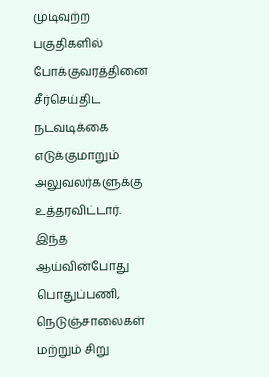முடிவுற்ற பகுதிகளில் போக்குவரத்தினை சீர்செய்திட நடவடிக்கை எடுக்குமாறும் அலுவலர்களுக்கு உத்தரவிட்டார்.
இந்த ஆய்வின்போது பொதுப்பணி, நெடுஞ்சாலைகள் மற்றும் சிறு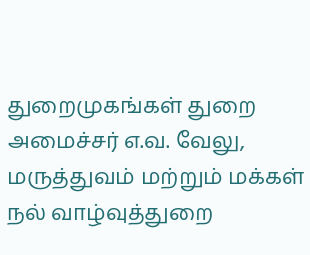துறைமுகங்கள் துறை அமைச்சர் எ.வ. வேலு, மருத்துவம் மற்றும் மக்கள் நல் வாழ்வுத்துறை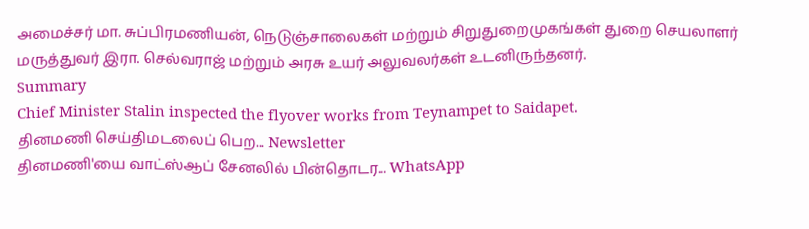அமைச்சர் மா. சுப்பிரமணியன், நெடுஞ்சாலைகள் மற்றும் சிறுதுறைமுகங்கள் துறை செயலாளர் மருத்துவர் இரா. செல்வராஜ் மற்றும் அரசு உயர் அலுவலர்கள் உடனிருந்தனர்.
Summary
Chief Minister Stalin inspected the flyover works from Teynampet to Saidapet.
தினமணி செய்திமடலைப் பெற... Newsletter
தினமணி'யை வாட்ஸ்ஆப் சேனலில் பின்தொடர... WhatsApp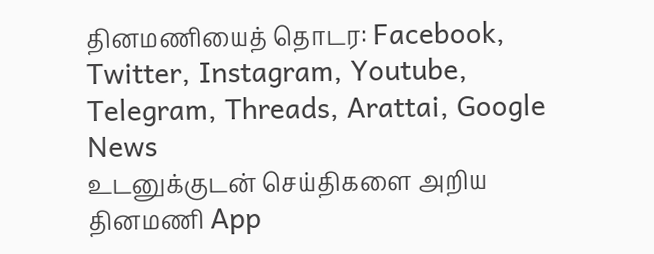தினமணியைத் தொடர: Facebook, Twitter, Instagram, Youtube, Telegram, Threads, Arattai, Google News
உடனுக்குடன் செய்திகளை அறிய தினமணி App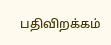பதிவிறக்கம்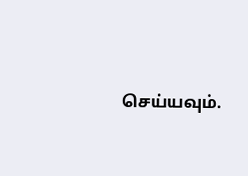செய்யவும்.